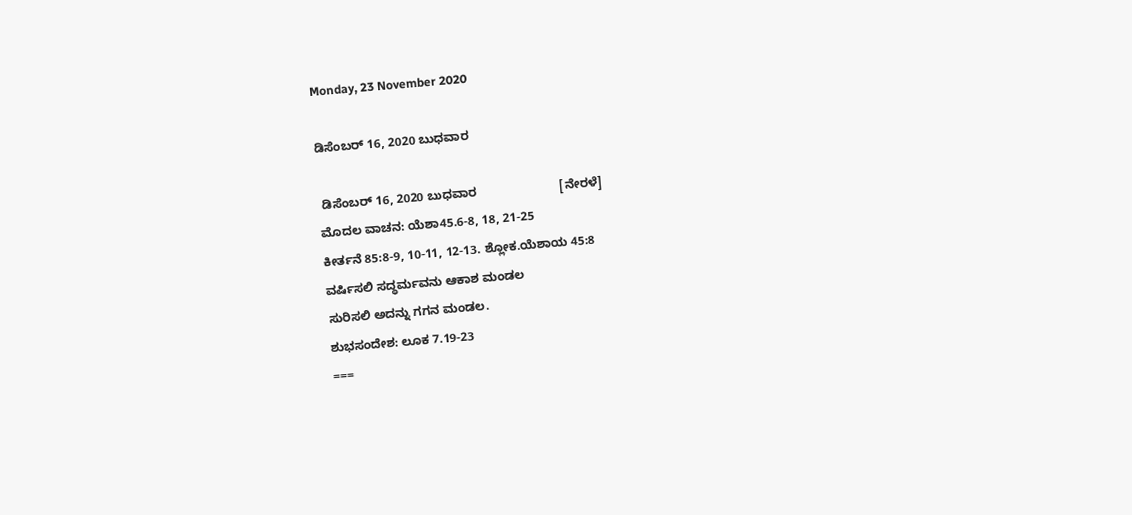Monday, 23 November 2020

ಡಿಸೆಂಬರ್ 16, 2020 ಬುಧವಾರ

 ಡಿಸೆಂಬರ್ 16, 2020 ಬುಧವಾರ                        [ನೇರಳೆ]
ಮೊದಲ ವಾಚನ: ಯೆಶಾ45.6-8, 18, 21-25
ಕೀರ್ತನೆ 85:8-9, 10-11, 12-13. ಶ್ಲೋಕ.ಯೆಶಾಯ 45:8
ವರ್ಷಿಸಲಿ ಸದ್ಧರ್ಮವನು ಆಕಾಶ ಮಂಡಲ
ಸುರಿಸಲಿ ಅದನ್ನು ಗಗನ ಮಂಡಲ.
ಶುಭಸಂದೇಶ: ಲೂಕ 7.19-23
===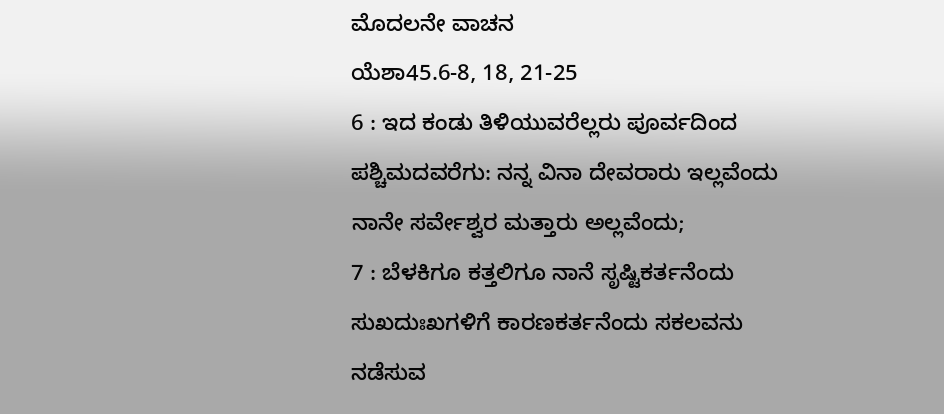ಮೊದಲನೇ ವಾಚನ
ಯೆಶಾ45.6-8, 18, 21-25
6 : ಇದ ಕಂಡು ತಿಳಿಯುವರೆಲ್ಲರು ಪೂರ್ವದಿಂದ ಪಶ್ಚಿಮದವರೆಗು: ನನ್ನ ವಿನಾ ದೇವರಾರು ಇಲ್ಲವೆಂದು ನಾನೇ ಸರ್ವೇಶ್ವರ ಮತ್ತಾರು ಅಲ್ಲವೆಂದು;
7 : ಬೆಳಕಿಗೂ ಕತ್ತಲಿಗೂ ನಾನೆ ಸೃಷ್ಟಿಕರ್ತನೆಂದು ಸುಖದುಃಖಗಳಿಗೆ ಕಾರಣಕರ್ತನೆಂದು ಸಕಲವನು ನಡೆಸುವ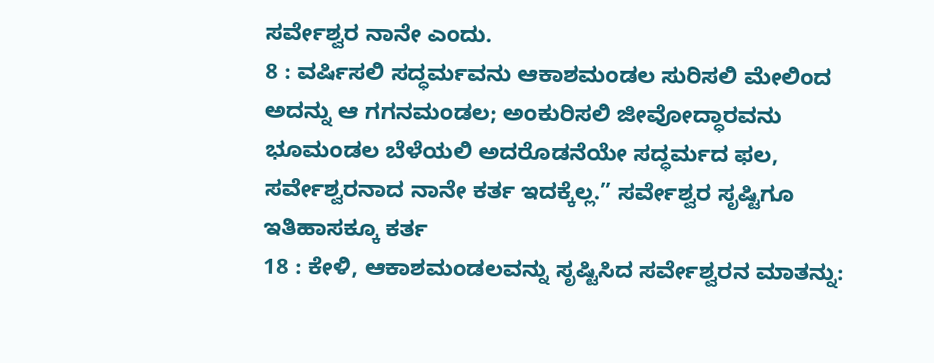ಸರ್ವೇಶ್ವರ ನಾನೇ ಎಂದು.
8 : ವರ್ಷಿಸಲಿ ಸದ್ಧರ್ಮವನು ಆಕಾಶಮಂಡಲ ಸುರಿಸಲಿ ಮೇಲಿಂದ ಅದನ್ನು ಆ ಗಗನಮಂಡಲ; ಅಂಕುರಿಸಲಿ ಜೀವೋದ್ಧಾರವನು ಭೂಮಂಡಲ ಬೆಳೆಯಲಿ ಅದರೊಡನೆಯೇ ಸದ್ಧರ್ಮದ ಫಲ, ಸರ್ವೇಶ್ವರನಾದ ನಾನೇ ಕರ್ತ ಇದಕ್ಕೆಲ್ಲ.” ಸರ್ವೇಶ್ವರ ಸೃಷ್ಟಿಗೂ ಇತಿಹಾಸಕ್ಕೂ ಕರ್ತ
18 : ಕೇಳಿ, ಆಕಾಶಮಂಡಲವನ್ನು ಸೃಷ್ಟಿಸಿದ ಸರ್ವೇಶ್ವರನ ಮಾತನ್ನು: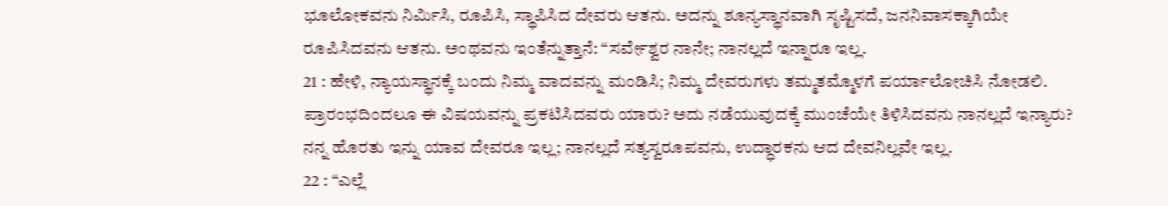ಭೂಲೋಕವನು ನಿರ್ಮಿಸಿ, ರೂಪಿಸಿ, ಸ್ಥಾಪಿಸಿದ ದೇವರು ಆತನು. ಅದನ್ನು ಶೂನ್ಯಸ್ಥಾನವಾಗಿ ಸೃಷ್ಟಿಸದೆ, ಜನನಿವಾಸಕ್ಕಾಗಿಯೇ ರೂಪಿಸಿದವನು ಆತನು. ಅಂಥವನು ಇಂತೆನ್ನುತ್ತಾನೆ: “ಸರ್ವೇಶ್ವರ ನಾನೇ; ನಾನಲ್ಲದೆ ಇನ್ನಾರೂ ಇಲ್ಲ.
21 : ಹೇಳಿ, ನ್ಯಾಯಸ್ಥಾನಕ್ಕೆ ಬಂದು ನಿಮ್ಮ ವಾದವನ್ನು ಮಂಡಿಸಿ; ನಿಮ್ಮ ದೇವರುಗಳು ತಮ್ಮತಮ್ಮೊಳಗೆ ಪರ್ಯಾಲೋಚಿಸಿ ನೋಡಲಿ. ಪ್ರಾರಂಭದಿಂದಲೂ ಈ ವಿಷಯವನ್ನು ಪ್ರಕಟಿಸಿದವರು ಯಾರು? ಅದು ನಡೆಯುವುದಕ್ಕೆ ಮುಂಚೆಯೇ ತಿಳಿಸಿದವನು ನಾನಲ್ಲದೆ ಇನ್ಯಾರು? ನನ್ನ ಹೊರತು ಇನ್ನು ಯಾವ ದೇವರೂ ಇಲ್ಲ; ನಾನಲ್ಲದೆ ಸತ್ಯಸ್ವರೂಪವನು, ಉದ್ಧಾರಕನು ಆದ ದೇವನಿಲ್ಲವೇ ಇಲ್ಲ.
22 : “ಎಲ್ಲೆ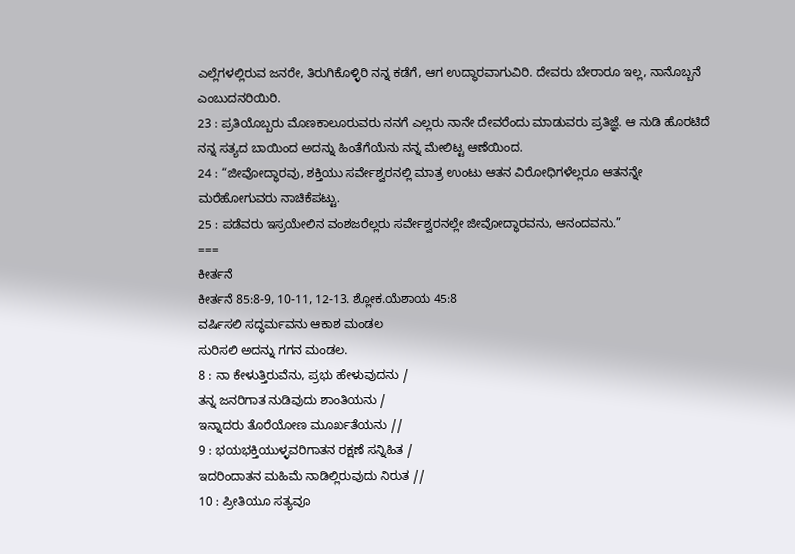ಎಲ್ಲೆಗಳಲ್ಲಿರುವ ಜನರೇ, ತಿರುಗಿಕೊಳ್ಳಿರಿ ನನ್ನ ಕಡೆಗೆ, ಆಗ ಉದ್ಧಾರವಾಗುವಿರಿ. ದೇವರು ಬೇರಾರೂ ಇಲ್ಲ, ನಾನೊಬ್ಬನೆ ಎಂಬುದನರಿಯಿರಿ.
23 : ಪ್ರತಿಯೊಬ್ಬರು ಮೊಣಕಾಲೂರುವರು ನನಗೆ ಎಲ್ಲರು ನಾನೇ ದೇವರೆಂದು ಮಾಡುವರು ಪ್ರತಿಜ್ಞೆ. ಆ ನುಡಿ ಹೊರಟಿದೆ ನನ್ನ ಸತ್ಯದ ಬಾಯಿಂದ ಅದನ್ನು ಹಿಂತೆಗೆಯೆನು ನನ್ನ ಮೇಲಿಟ್ಟ ಆಣೆಯಿಂದ.
24 : “ಜೀವೋದ್ಧಾರವು, ಶಕ್ತಿಯು ಸರ್ವೇಶ್ವರನಲ್ಲಿ ಮಾತ್ರ ಉಂಟು ಆತನ ವಿರೋಧಿಗಳೆಲ್ಲರೂ ಆತನನ್ನೇ ಮರೆಹೋಗುವರು ನಾಚಿಕೆಪಟ್ಟು.
25 : ಪಡೆವರು ಇಸ್ರಯೇಲಿನ ವಂಶಜರೆಲ್ಲರು ಸರ್ವೇಶ್ವರನಲ್ಲೇ ಜೀವೋದ್ಧಾರವನು, ಆನಂದವನು.”
===
ಕೀರ್ತನೆ
ಕೀರ್ತನೆ 85:8-9, 10-11, 12-13. ಶ್ಲೋಕ.ಯೆಶಾಯ 45:8
ವರ್ಷಿಸಲಿ ಸದ್ಧರ್ಮವನು ಆಕಾಶ ಮಂಡಲ
ಸುರಿಸಲಿ ಅದನ್ನು ಗಗನ ಮಂಡಲ.
8 : ನಾ ಕೇಳುತ್ತಿರುವೆನು, ಪ್ರಭು ಹೇಳುವುದನು /
ತನ್ನ ಜನರಿಗಾತ ನುಡಿವುದು ಶಾಂತಿಯನು /
ಇನ್ನಾದರು ತೊರೆಯೋಣ ಮೂರ್ಖತೆಯನು //
9 : ಭಯಭಕ್ತಿಯುಳ್ಳವರಿಗಾತನ ರಕ್ಷಣೆ ಸನ್ನಿಹಿತ /
ಇದರಿಂದಾತನ ಮಹಿಮೆ ನಾಡಿಲ್ಲಿರುವುದು ನಿರುತ //
10 : ಪ್ರೀತಿಯೂ ಸತ್ಯವೂ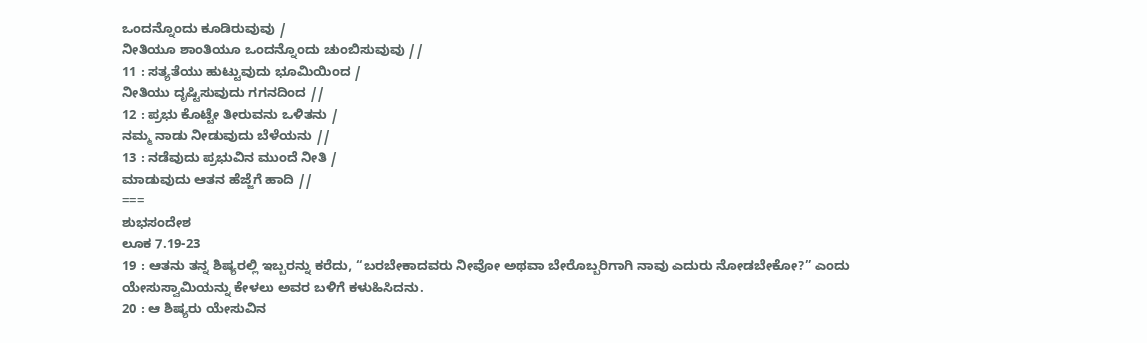ಒಂದನ್ನೊಂದು ಕೂಡಿರುವುವು /
ನೀತಿಯೂ ಶಾಂತಿಯೂ ಒಂದನ್ನೊಂದು ಚುಂಬಿಸುವುವು //
11 : ಸತ್ಯತೆಯು ಹುಟ್ಟುವುದು ಭೂಮಿಯಿಂದ /
ನೀತಿಯು ದೃಷ್ಟಿಸುವುದು ಗಗನದಿಂದ //
12 : ಪ್ರಭು ಕೊಟ್ಟೇ ತೀರುವನು ಒಳಿತನು /
ನಮ್ಮ ನಾಡು ನೀಡುವುದು ಬೆಳೆಯನು //
13 : ನಡೆವುದು ಪ್ರಭುವಿನ ಮುಂದೆ ನೀತಿ /
ಮಾಡುವುದು ಆತನ ಹೆಜ್ಜೆಗೆ ಹಾದಿ //
===
ಶುಭಸಂದೇಶ
ಲೂಕ 7.19-23
19 : ಆತನು ತನ್ನ ಶಿಷ್ಯರಲ್ಲಿ ಇಬ್ಬರನ್ನು ಕರೆದು, “ಬರಬೇಕಾದವರು ನೀವೋ ಅಥವಾ ಬೇರೊಬ್ಬರಿಗಾಗಿ ನಾವು ಎದುರು ನೋಡಬೇಕೋ?” ಎಂದು ಯೇಸುಸ್ವಾಮಿಯನ್ನು ಕೇಳಲು ಅವರ ಬಳಿಗೆ ಕಳುಹಿಸಿದನು.
20 : ಆ ಶಿಷ್ಯರು ಯೇಸುವಿನ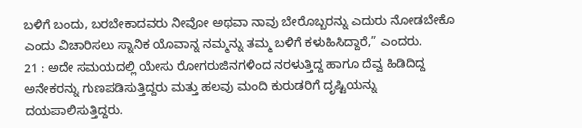ಬಳಿಗೆ ಬಂದು, ಬರಬೇಕಾದವರು ನೀವೋ ಅಥವಾ ನಾವು ಬೇರೊಬ್ಬರನ್ನು ಎದುರು ನೋಡಬೇಕೊ ಎಂದು ವಿಚಾರಿಸಲು ಸ್ನಾನಿಕ ಯೊವಾನ್ನ ನಮ್ಮನ್ನು ತಮ್ಮ ಬಳಿಗೆ ಕಳುಹಿಸಿದ್ದಾರೆ,” ಎಂದರು.
21 : ಅದೇ ಸಮಯದಲ್ಲಿ ಯೇಸು ರೋಗರುಜಿನಗಳಿಂದ ನರಳುತ್ತಿದ್ದ ಹಾಗೂ ದೆವ್ವ ಹಿಡಿದಿದ್ದ ಅನೇಕರನ್ನು ಗುಣಪಡಿಸುತ್ತಿದ್ದರು ಮತ್ತು ಹಲವು ಮಂದಿ ಕುರುಡರಿಗೆ ದೃಷ್ಟಿಯನ್ನು ದಯಪಾಲಿಸುತ್ತಿದ್ದರು.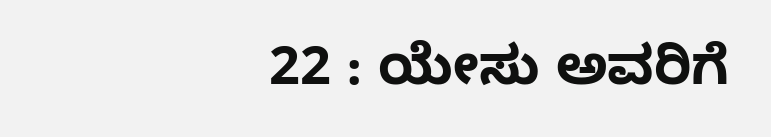22 : ಯೇಸು ಅವರಿಗೆ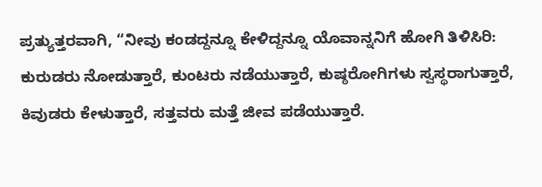ಪ್ರತ್ಯುತ್ತರವಾಗಿ, “ನೀವು ಕಂಡದ್ದನ್ನೂ ಕೇಳಿದ್ದನ್ನೂ ಯೊವಾನ್ನನಿಗೆ ಹೋಗಿ ತಿಳಿಸಿರಿ: ಕುರುಡರು ನೋಡುತ್ತಾರೆ, ಕುಂಟರು ನಡೆಯುತ್ತಾರೆ, ಕುಷ್ಠರೋಗಿಗಳು ಸ್ವಸ್ಥರಾಗುತ್ತಾರೆ, ಕಿವುಡರು ಕೇಳುತ್ತಾರೆ, ಸತ್ತವರು ಮತ್ತೆ ಜೀವ ಪಡೆಯುತ್ತಾರೆ.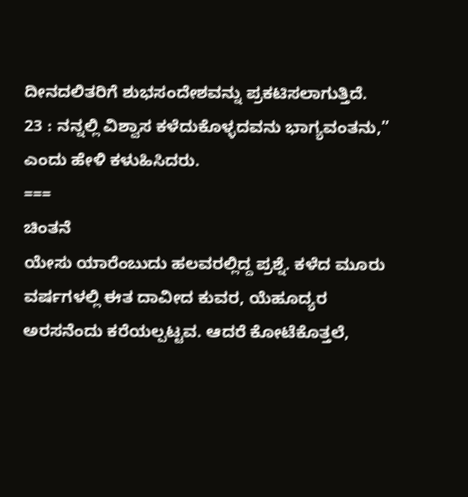ದೀನದಲಿತರಿಗೆ ಶುಭಸಂದೇಶವನ್ನು ಪ್ರಕಟಿಸಲಾಗುತ್ತಿದೆ.
23 : ನನ್ನಲ್ಲಿ ವಿಶ್ವಾಸ ಕಳೆದುಕೊಳ್ಳದವನು ಭಾಗ್ಯವಂತನು,” ಎಂದು ಹೇಳಿ ಕಳುಹಿಸಿದರು.
===
ಚಿಂತನೆ
ಯೇಸು ಯಾರೆಂಬುದು ಹಲವರಲ್ಲಿದ್ದ ಪ್ರಶ್ನೆ. ಕಳೆದ ಮೂರು ವರ್ಷಗಳಲ್ಲಿ ಈತ ದಾವೀದ ಕುವರ, ಯೆಹೂದ್ಯರ ಅರಸನೆಂದು ಕರೆಯಲ್ಪಟ್ಟವ. ಆದರೆ ಕೋಟೆಕೊತ್ತಲೆ,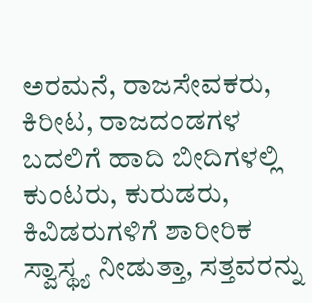ಅರಮನೆ, ರಾಜಸೇವಕರು, ಕಿರೀಟ, ರಾಜದಂಡಗಳ ಬದಲಿಗೆ ಹಾದಿ ಬೀದಿಗಳಲ್ಲಿ ಕುಂಟರು, ಕುರುಡರು, ಕಿವಿಡರುಗಳಿಗೆ ಶಾರೀರಿಕ ಸ್ವಾಸ್ಥ್ಯ ನೀಡುತ್ತಾ, ಸತ್ತವರನ್ನು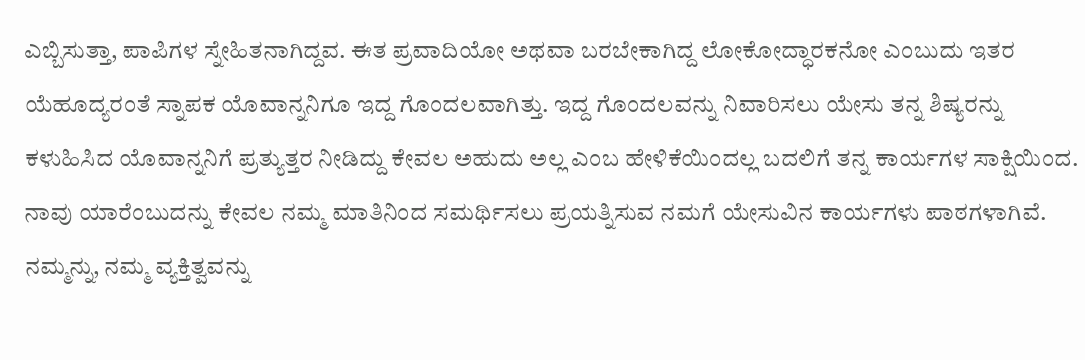ಎಬ್ಬಿಸುತ್ತಾ, ಪಾಪಿಗಳ ಸ್ನೇಹಿತನಾಗಿದ್ದವ. ಈತ ಪ್ರವಾದಿಯೋ ಅಥವಾ ಬರಬೇಕಾಗಿದ್ದ ಲೋಕೋದ್ಧಾರಕನೋ ಎಂಬುದು ಇತರ ಯೆಹೂದ್ಯರಂತೆ ಸ್ನಾಪಕ ಯೊವಾನ್ನನಿಗೂ ಇದ್ದ ಗೊಂದಲವಾಗಿತ್ತು. ಇದ್ದ ಗೊಂದಲವನ್ನು ನಿವಾರಿಸಲು ಯೇಸು ತನ್ನ ಶಿಷ್ಯರನ್ನು ಕಳುಹಿಸಿದ ಯೊವಾನ್ನನಿಗೆ ಪ್ರತ್ಯುತ್ತರ ನೀಡಿದ್ದು ಕೇವಲ ಅಹುದು ಅಲ್ಲ ಎಂಬ ಹೇಳಿಕೆಯಿಂದಲ್ಲ ಬದಲಿಗೆ ತನ್ನ ಕಾರ್ಯಗಳ ಸಾಕ್ಷಿಯಿಂದ.
ನಾವು ಯಾರೆಂಬುದನ್ನು ಕೇವಲ ನಮ್ಮ ಮಾತಿನಿಂದ ಸಮರ್ಥಿಸಲು ಪ್ರಯತ್ನಿಸುವ ನಮಗೆ ಯೇಸುವಿನ ಕಾರ್ಯಗಳು ಪಾಠಗಳಾಗಿವೆ. ನಮ್ಮನ್ನು, ನಮ್ಮ ವ್ಯಕ್ತಿತ್ವವನ್ನು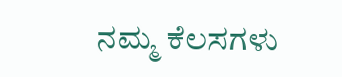ನಮ್ಮ ಕೆಲಸಗಳು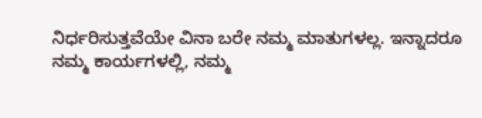ನಿರ್ಧರಿಸುತ್ತವೆಯೇ ವಿನಾ ಬರೇ ನಮ್ಮ ಮಾತುಗಳಲ್ಲ. ಇನ್ನಾದರೂ ನಮ್ಮ ಕಾರ್ಯಗಳಲ್ಲಿ, ನಮ್ಮ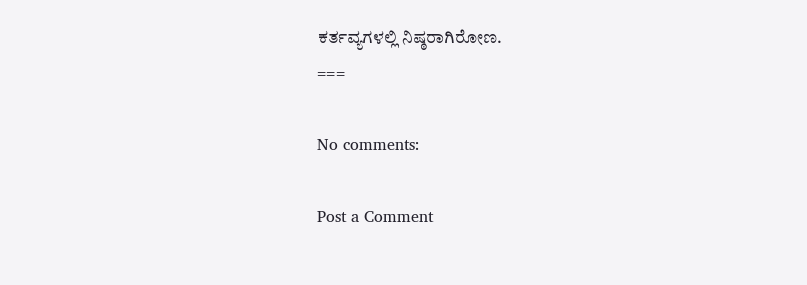ಕರ್ತವ್ಯಗಳಲ್ಲಿ ನಿಷ್ಠರಾಗಿರೋಣ.
===

No comments:

Post a Comment